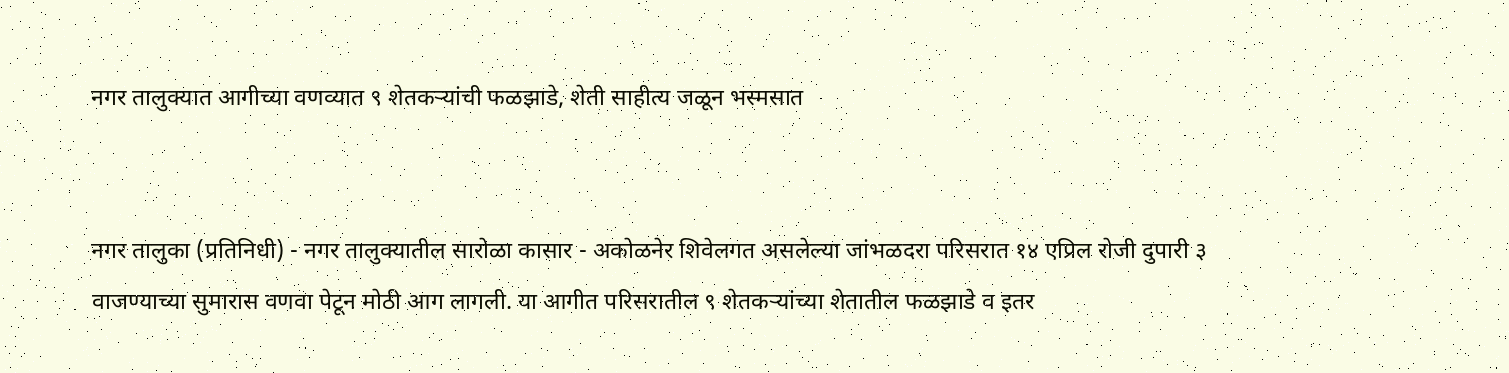नगर तालुक्यात आगीच्या वणव्यात ९ शेतकऱ्यांची फळझाडे, शेती साहीत्य जळून भस्मसात


नगर तालुका (प्रतिनिधी) - नगर तालुक्यातील सारोळा कासार - अकोळनेर शिवेलगत असलेल्या जांभळदरा परिसरात १४ एप्रिल रोजी दुपारी ३ वाजण्याच्या सुमारास वणवा पेटून मोठी आग लागली. या आगीत परिसरातील ९ शेतकऱ्यांच्या शेतातील फळझाडे व इतर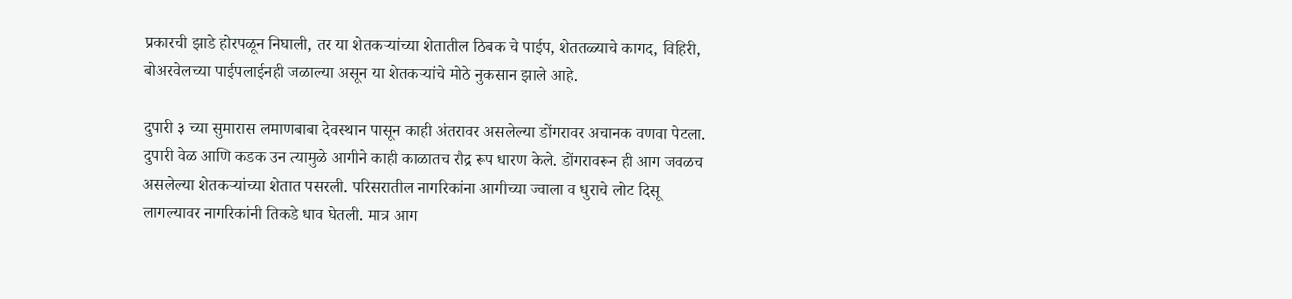प्रकारची झाडे होरपळून निघाली, तर या शेतकऱ्यांच्या शेतातील ठिबक चे पाईप, शेततळ्याचे कागद, विहिरी, बोअरवेलच्या पाईपलाईनही जळाल्या असून या शेतकऱ्यांचे मोठे नुकसान झाले आहे.

दुपारी ३ च्या सुमारास लमाणबाबा देवस्थान पासून काही अंतरावर असलेल्या डोंगरावर अचानक वणवा पेटला. दुपारी वेळ आणि कडक उन त्यामुळे आगीने काही काळातच रौद्र रूप धारण केले. डोंगरावरून ही आग जवळच असलेल्या शेतकऱ्यांच्या शेतात पसरली. परिसरातील नागरिकांना आगीच्या ज्वाला व धुराचे लोट दिसू लागल्यावर नागरिकांनी तिकडे धाव घेतली. मात्र आग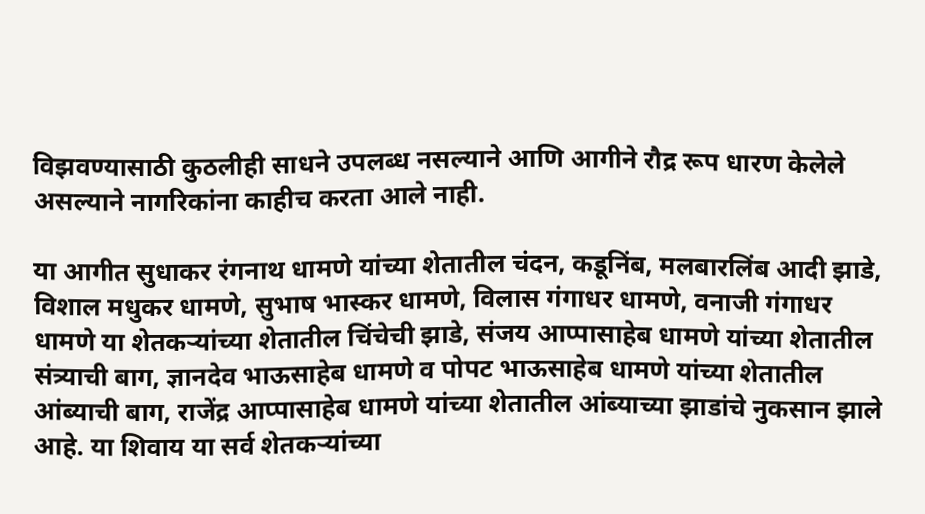विझवण्यासाठी कुठलीही साधने उपलब्ध नसल्याने आणि आगीने रौद्र रूप धारण केलेले असल्याने नागरिकांना काहीच करता आले नाही.

या आगीत सुधाकर रंगनाथ धामणे यांच्या शेतातील चंदन, कडूनिंब, मलबारलिंब आदी झाडे, विशाल मधुकर धामणे, सुभाष भास्कर धामणे, विलास गंगाधर धामणे, वनाजी गंगाधर धामणे या शेतकऱ्यांच्या शेतातील चिंचेची झाडे, संजय आप्पासाहेब धामणे यांच्या शेतातील संत्र्याची बाग, ज्ञानदेव भाऊसाहेब धामणे व पोपट भाऊसाहेब धामणे यांच्या शेतातील आंब्याची बाग, राजेंद्र आप्पासाहेब धामणे यांच्या शेतातील आंब्याच्या झाडांचे नुकसान झाले आहे. या शिवाय या सर्व शेतकऱ्यांच्या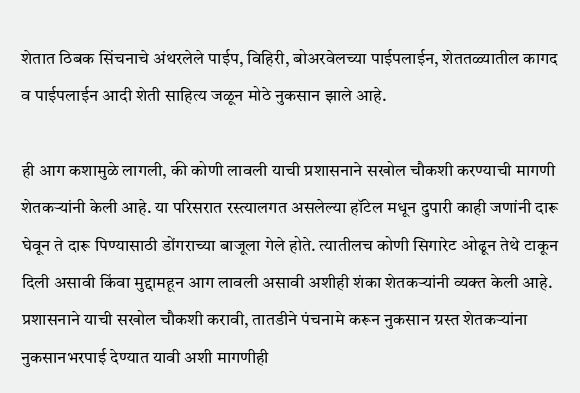शेतात ठिबक सिंचनाचे अंथरलेले पाईप, विहिरी, बोअरवेलच्या पाईपलाईन, शेततळ्यातील कागद व पाईपलाईन आदी शेती साहित्य जळून मोठे नुकसान झाले आहे.

ही आग कशामुळे लागली, की कोणी लावली याची प्रशासनाने सखोल चौकशी करण्याची मागणी शेतकऱ्यांनी केली आहे. या परिसरात रस्त्यालगत असलेल्या हॉटेल मधून दुपारी काही जणांनी दारू घेवून ते दारू पिण्यासाठी डोंगराच्या बाजूला गेले होते. त्यातीलच कोणी सिगारेट ओढून तेथे टाकून दिली असावी किंवा मुद्दामहून आग लावली असावी अशीही शंका शेतकऱ्यांनी व्यक्त केली आहे. प्रशासनाने याची सखोल चौकशी करावी, तातडीने पंचनामे करून नुकसान ग्रस्त शेतकऱ्यांना नुकसानभरपाई देण्यात यावी अशी मागणीही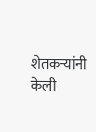शेतकऱ्यांनी केली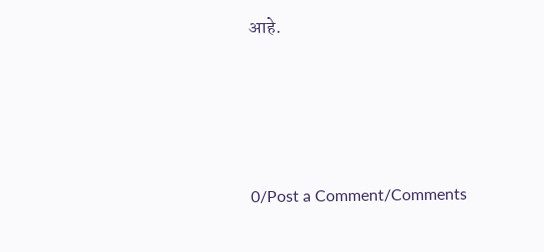आहे.




0/Post a Comment/Comments